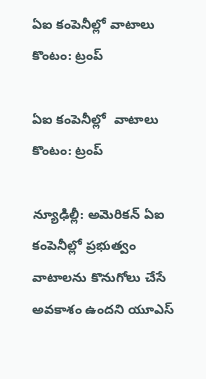ఏఐ కంపెనీల్లో వాటాలు కొంటం: ట్రంప్‌‌

ఏఐ కంపెనీల్లో  వాటాలు కొంటం: ట్రంప్‌‌

న్యూఢిల్లీ: అమెరికన్ ఏఐ కంపెనీల్లో ప్రభుత్వం వాటాలను కొనుగోలు చేసే అవకాశం ఉందని యూఎస్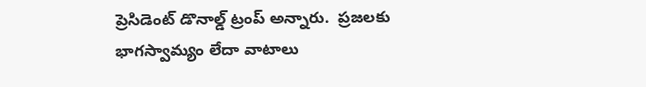ప్రెసిడెంట్ డొనాల్డ్ ట్రంప్ అన్నారు.  ప్రజలకు భాగస్వామ్యం లేదా వాటాలు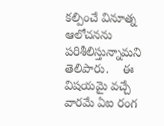కల్పించే వినూత్న ఆలోచనను పరిశీలిస్తున్నామని తెలిపారు.    ఈ విషయమై వచ్చే వారమే ఏఐ రంగ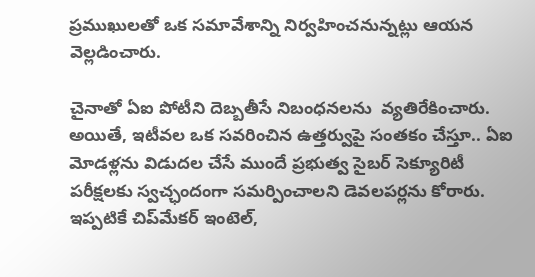ప్రముఖులతో ఒక సమావేశాన్ని నిర్వహించనున్నట్లు ఆయన వెల్లడించారు.

చైనాతో ఏఐ పోటీని దెబ్బతీసే నిబంధనలను  వ్యతిరేకించారు. అయితే, ఇటీవల ఒక సవరించిన ఉత్తర్వుపై సంతకం చేస్తూ.. ఏఐ మోడళ్లను విడుదల చేసే ముందే ప్రభుత్వ సైబర్ సెక్యూరిటీ పరీక్షలకు స్వచ్ఛందంగా సమర్పించాలని డెవలపర్లను కోరారు. ఇప్పటికే చిప్‌‌మేకర్ ఇంటెల్,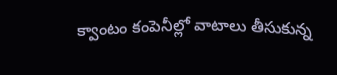క్వాంటం కంపెనీల్లో వాటాలు తీసుకున్న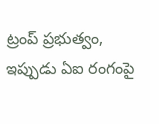ట్రంప్ ప్రభుత్వం, ఇప్పుడు ఏఐ రంగంపై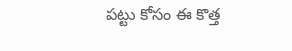పట్టు కోసం ఈ కొత్త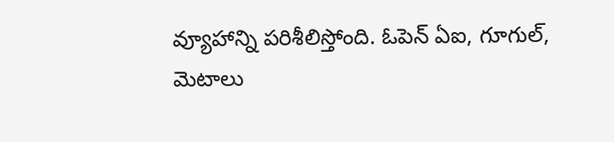వ్యూహాన్ని పరిశీలిస్తోంది. ఓపెన్ ఏఐ, గూగుల్, మెటాలు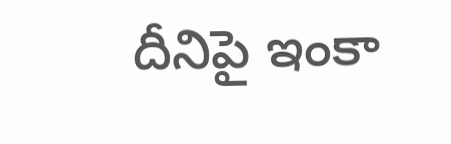దీనిపై ఇంకా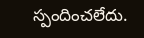స్పందించలేదు.